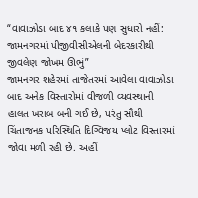“વાવાઝોડા બાદ ૪૧ કલાકે પણ સુધારો નહીં: જામનગરમાં પીજીવીસીએલની બેદરકારીથી જીવલેણ જોખમ ઊભું”
જામનગર શહેરમાં તાજેતરમાં આવેલા વાવાઝોડા બાદ અનેક વિસ્તારોમાં વીજળી વ્યવસ્થાની હાલત ખરાબ બની ગઈ છે, પરંતુ સૌથી ચિંતાજનક પરિસ્થિતિ દિગ્વિજય પ્લોટ વિસ્તારમાં જોવા મળી રહી છે. અહીં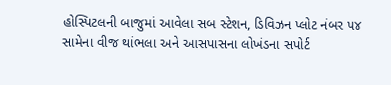હોસ્પિટલની બાજુમાં આવેલા સબ સ્ટેશન, ડિવિઝન પ્લોટ નંબર ૫૪ સામેના વીજ થાંભલા અને આસપાસના લોખંડના સપોર્ટ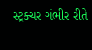સ્ટ્રક્ચર ગંભીર રીતે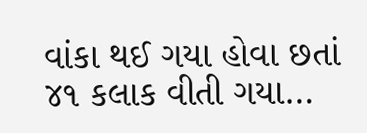વાંકા થઈ ગયા હોવા છતાં ૪૧ કલાક વીતી ગયા…